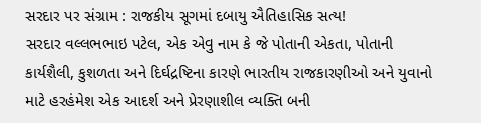સરદાર પર સંગ્રામ : રાજકીય સૂગમાં દબાયુ ઐતિહાસિક સત્ય!
સરદાર વલ્લભભાઇ પટેલ, એક એવુ નામ કે જે પોતાની એકતા, પોતાની કાર્યશૈલી, કુશળતા અને દિર્ઘદ્રષ્ટિના કારણે ભારતીય રાજકારણીઓ અને યુવાનો માટે હરહંમેશ એક આદર્શ અને પ્રેરણાશીલ વ્યક્તિ બની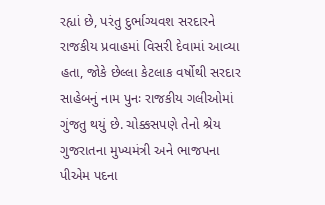રહ્યાં છે, પરંતુ દુર્ભાગ્યવશ સરદારને રાજકીય પ્રવાહમાં વિસરી દેવામાં આવ્યા હતા, જોકે છેલ્લા કેટલાક વર્ષોથી સરદાર સાહેબનું નામ પુનઃ રાજકીય ગલીઓમાં ગુંજતુ થયું છે. ચોક્કસપણે તેનો શ્રેય ગુજરાતના મુખ્યમંત્રી અને ભાજપના પીએમ પદના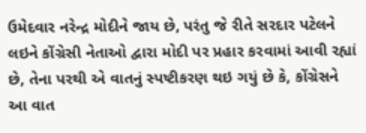ઉમેદવાર નરેન્દ્ર મોદીને જાય છે, પરંતુ જે રીતે સરદાર પટેલને લઇને કોંગ્રેસી નેતાઓ દ્વારા મોદી પર પ્રહાર કરવામાં આવી રહ્યાં છે, તેના પરથી એ વાતનું સ્પષ્ટીકરણ થઇ ગયું છે કે, કોંગ્રેસને આ વાત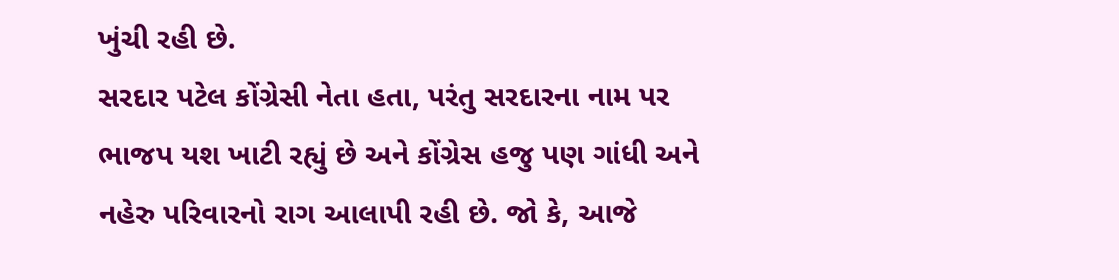ખુંચી રહી છે.
સરદાર પટેલ કોંગ્રેસી નેતા હતા, પરંતુ સરદારના નામ પર ભાજપ યશ ખાટી રહ્યું છે અને કોંગ્રેસ હજુ પણ ગાંધી અને નહેરુ પરિવારનો રાગ આલાપી રહી છે. જો કે, આજે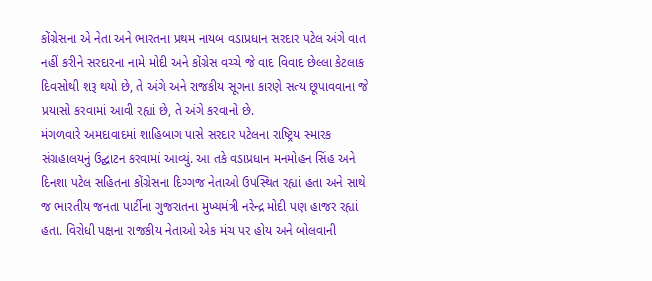કોંગ્રેસના એ નેતા અને ભારતના પ્રથમ નાયબ વડાપ્રધાન સરદાર પટેલ અંગે વાત નહીં કરીને સરદારના નામે મોદી અને કોંગ્રેસ વચ્ચે જે વાદ વિવાદ છેલ્લા કેટલાક દિવસોથી શરૂ થયો છે, તે અંગે અને રાજકીય સૂગના કારણે સત્ય છૂપાવવાના જે પ્રયાસો કરવામાં આવી રહ્યાં છે, તે અંગે કરવાનો છે.
મંગળવારે અમદાવાદમાં શાહિબાગ પાસે સરદાર પટેલના રાષ્ટ્રિય સ્મારક સંગ્રહાલયનું ઉદ્ઘાટન કરવામાં આવ્યું. આ તકે વડાપ્રધાન મનમોહન સિંહ અને દિનશા પટેલ સહિતના કોંગ્રેસના દિગ્ગજ નેતાઓ ઉપસ્થિત રહ્યાં હતા અને સાથે જ ભારતીય જનતા પાર્ટીના ગુજરાતના મુખ્યમંત્રી નરેન્દ્ર મોદી પણ હાજર રહ્યાં હતા. વિરોધી પક્ષના રાજકીય નેતાઓ એક મંચ પર હોય અને બોલવાની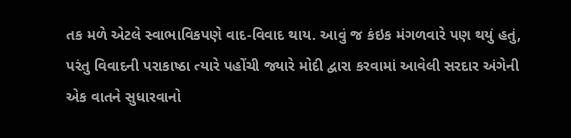તક મળે એટલે સ્વાભાવિકપણે વાદ-વિવાદ થાય. આવું જ કંઇક મંગળવારે પણ થયું હતું, પરંતુ વિવાદની પરાકાષ્ઠા ત્યારે પહોંચી જ્યારે મોદી દ્વારા કરવામાં આવેલી સરદાર અંગેની એક વાતને સુધારવાનો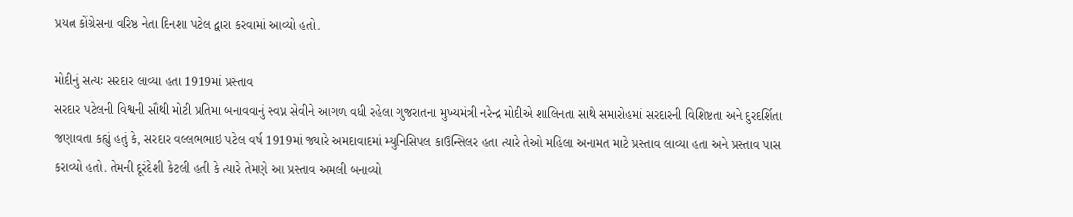પ્રયત્ન કોંગ્રેસના વરિષ્ઠ નેતા દિનશા પટેલ દ્વારા કરવામાં આવ્યો હતો.

મોદીનું સત્યઃ સરદાર લાવ્યા હતા 1919માં પ્રસ્તાવ
સરદાર પટેલની વિશ્વની સૌથી મોટી પ્રતિમા બનાવવાનું સ્વપ્ન સેવીને આગળ વધી રહેલા ગુજરાતના મુખ્યમંત્રી નરેન્દ્ર મોદીએ શાલિનતા સાથે સમારોહમાં સરદારની વિશિષ્ટતા અને દુરદર્શિતા જણાવતા કહ્યું હતું કે, સરદાર વલ્લભભાઇ પટેલ વર્ષ 1919માં જ્યારે અમદાવાદમાં મ્યુનિસિપલ કાઉન્સિલર હતા ત્યારે તેઓ મહિલા અનામત માટે પ્રસ્તાવ લાવ્યા હતા અને પ્રસ્તાવ પાસ કરાવ્યો હતો. તેમની દૂરંદેશી કેટલી હતી કે ત્યારે તેમણે આ પ્રસ્તાવ અમલી બનાવ્યો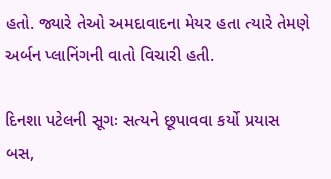હતો. જ્યારે તેઓ અમદાવાદના મેયર હતા ત્યારે તેમણે અર્બન પ્લાનિંગની વાતો વિચારી હતી.

દિનશા પટેલની સૂગઃ સત્યને છૂપાવવા કર્યો પ્રયાસ
બસ,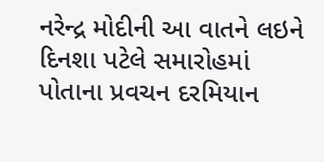નરેન્દ્ર મોદીની આ વાતને લઇને દિનશા પટેલે સમારોહમાં પોતાના પ્રવચન દરમિયાન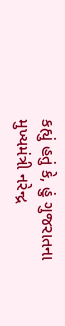કહ્યું હતું કે, હું ગુજરાતના મુખ્યમંત્રી નરેન્દ્ર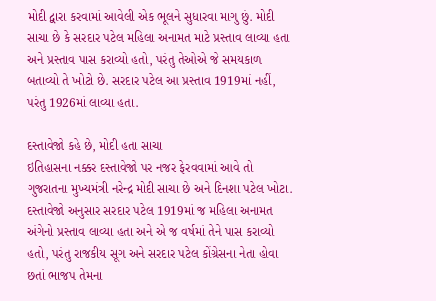મોદી દ્વારા કરવામાં આવેલી એક ભૂલને સુધારવા માગુ છું. મોદી સાચા છે કે સરદાર પટેલ મહિલા અનામત માટે પ્રસ્તાવ લાવ્યા હતા અને પ્રસ્તાવ પાસ કરાવ્યો હતો, પરંતુ તેઓએ જે સમયકાળ બતાવ્યો તે ખોટો છે. સરદાર પટેલ આ પ્રસ્તાવ 1919માં નહીં, પરંતુ 1926માં લાવ્યા હતા.

દસ્તાવેજો કહે છે, મોદી હતા સાચા
ઇતિહાસના નક્કર દસ્તાવેજો પર નજર ફેરવવામાં આવે તો ગુજરાતના મુખ્યમંત્રી નરેન્દ્ર મોદી સાચા છે અને દિનશા પટેલ ખોટા. દસ્તાવેજો અનુસાર સરદાર પટેલ 1919માં જ મહિલા અનામત અંગેનો પ્રસ્તાવ લાવ્યા હતા અને એ જ વર્ષમાં તેને પાસ કરાવ્યો હતો, પરંતુ રાજકીય સૂગ અને સરદાર પટેલ કોંગ્રેસના નેતા હોવા છતાં ભાજપ તેમના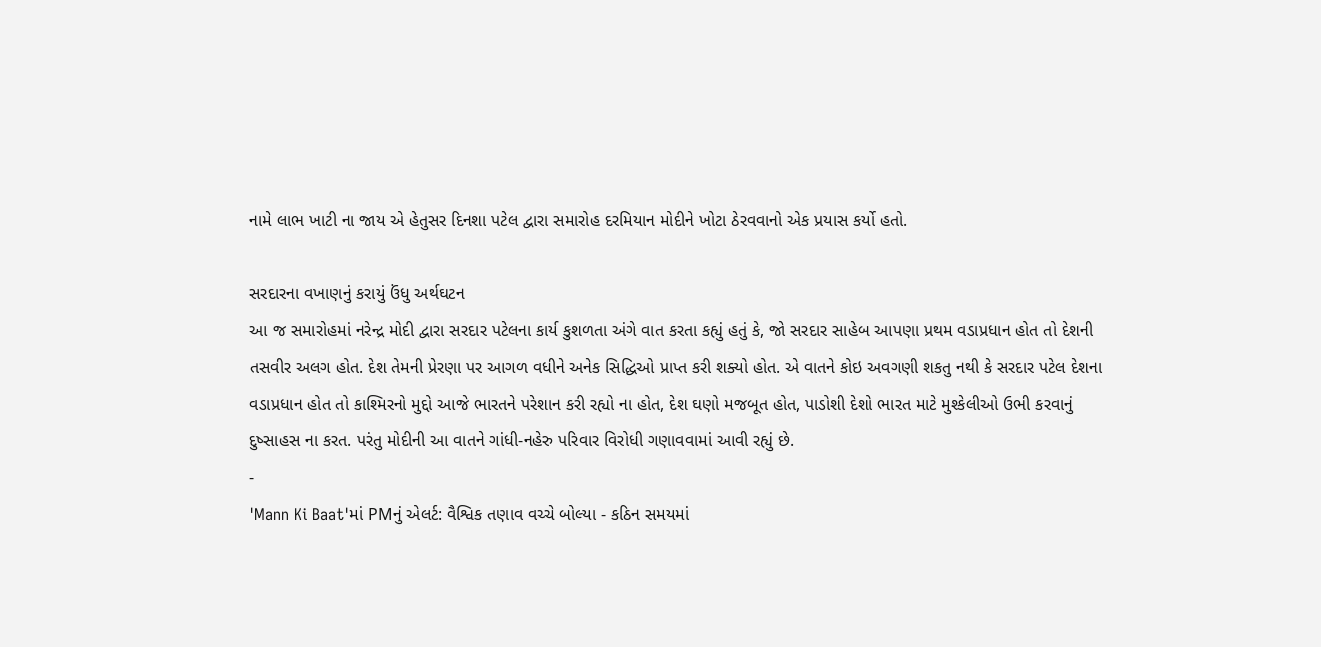નામે લાભ ખાટી ના જાય એ હેતુસર દિનશા પટેલ દ્વારા સમારોહ દરમિયાન મોદીને ખોટા ઠેરવવાનો એક પ્રયાસ કર્યો હતો.

સરદારના વખાણનું કરાયું ઉંધુ અર્થઘટન
આ જ સમારોહમાં નરેન્દ્ર મોદી દ્વારા સરદાર પટેલના કાર્ય કુશળતા અંગે વાત કરતા કહ્યું હતું કે, જો સરદાર સાહેબ આપણા પ્રથમ વડાપ્રધાન હોત તો દેશની તસવીર અલગ હોત. દેશ તેમની પ્રેરણા પર આગળ વધીને અનેક સિદ્ધિઓ પ્રાપ્ત કરી શક્યો હોત. એ વાતને કોઇ અવગણી શકતુ નથી કે સરદાર પટેલ દેશના વડાપ્રધાન હોત તો કાશ્મિરનો મુદ્દો આજે ભારતને પરેશાન કરી રહ્યો ના હોત, દેશ ઘણો મજબૂત હોત, પાડોશી દેશો ભારત માટે મુશ્કેલીઓ ઉભી કરવાનું દુષ્સાહસ ના કરત. પરંતુ મોદીની આ વાતને ગાંધી-નહેરુ પરિવાર વિરોધી ગણાવવામાં આવી રહ્યું છે.
-
'Mann Ki Baat'માં PMનું એલર્ટ: વૈશ્વિક તણાવ વચ્ચે બોલ્યા - કઠિન સમયમાં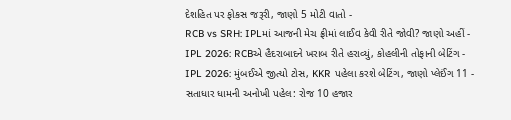દેશહિત પર ફોકસ જરૂરી, જાણો 5 મોટી વાતો -
RCB vs SRH: IPLમાં આજની મેચ ફ્રીમાં લાઈવ કેવી રીતે જોવી? જાણો અહીં -
IPL 2026: RCBએ હૈદરાબાદને ખરાબ રીતે હરાવ્યું, કોહલીની તોફાની બેટિંગ -
IPL 2026: મુંબઈએ જીત્યો ટોસ, KKR પહેલા કરશે બેટિંગ, જાણો પ્લેઈંગ 11 -
સતાધાર ધામની અનોખી પહેલ: રોજ 10 હજાર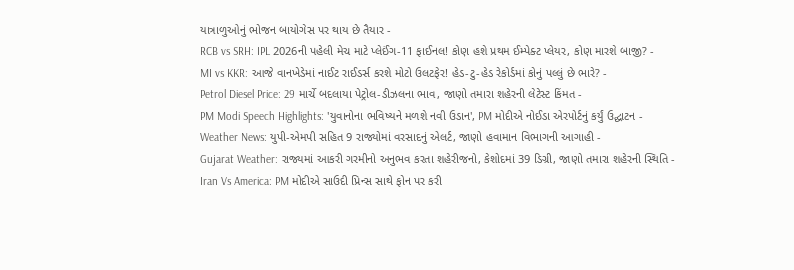યાત્રાળુઓનું ભોજન બાયોગેસ પર થાય છે તૈયાર -
RCB vs SRH: IPL 2026ની પહેલી મેચ માટે પ્લેઈંગ-11 ફાઈનલ! કોણ હશે પ્રથમ ઈમ્પેક્ટ પ્લેયર, કોણ મારશે બાજી? -
MI vs KKR: આજે વાનખેડેમાં નાઈટ રાઈડર્સ કરશે મોટો ઉલટફેર! હેડ-ટુ-હેડ રેકોર્ડમાં કોનું પલ્લું છે ભારે? -
Petrol Diesel Price: 29 માર્ચે બદલાયા પેટ્રોલ-ડીઝલના ભાવ, જાણો તમારા શહેરની લેટેસ્ટ કિંમત -
PM Modi Speech Highlights: 'યુવાનોના ભવિષ્યને મળશે નવી ઉડાન', PM મોદીએ નોઈડા એરપોર્ટનું કર્યું ઉદ્ઘાટન -
Weather News: યુપી-એમપી સહિત 9 રાજ્યોમાં વરસાદનું એલર્ટ, જાણો હવામાન વિભાગની આગાહી -
Gujarat Weather: રાજ્યમાં આકરી ગરમીનો અનુભવ કરતા શહેરીજનો, કેશોદમાં 39 ડિગ્રી, જાણો તમારા શહેરની સ્થિતિ -
Iran Vs America: PM મોદીએ સાઉદી પ્રિન્સ સાથે ફોન પર કરી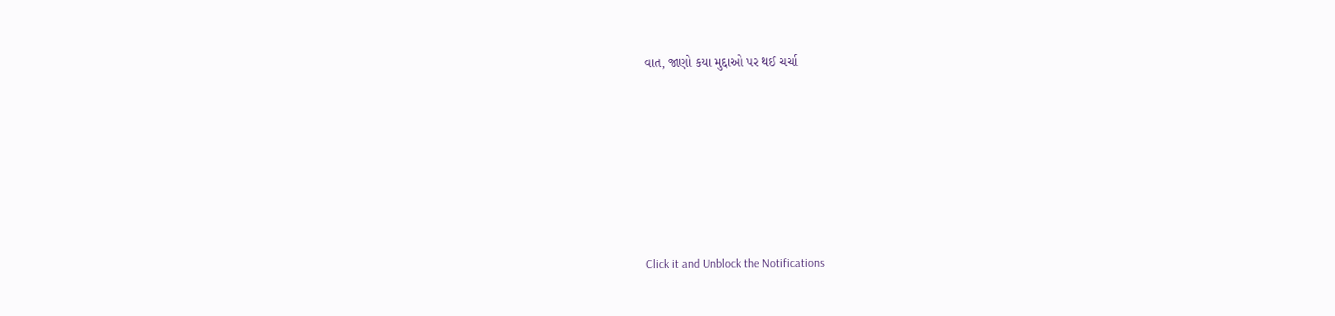વાત, જાણો કયા મુદ્દાઓ પર થઈ ચર્ચા






Click it and Unblock the Notifications